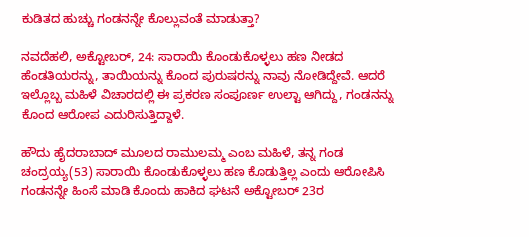ಕುಡಿತದ ಹುಚ್ಚು ಗಂಡನನ್ನೇ ಕೊಲ್ಲುವಂತೆ ಮಾಡುತ್ತಾ?

ನವದೆಹಲಿ, ಅಕ್ಟೋಬರ್, 24: ಸಾರಾಯಿ ಕೊಂಡುಕೊಳ್ಳಲು ಹಣ ನೀಡದ ಹೆಂಡತಿಯರನ್ನು, ತಾಯಿಯನ್ನು ಕೊಂದ ಪುರುಷರನ್ನು ನಾವು ನೋಡಿದ್ದೇವೆ. ಆದರೆ ಇಲ್ಲೊಬ್ಬ ಮಹಿಳೆ ವಿಚಾರದಲ್ಲಿ ಈ ಪ್ರಕರಣ ಸಂಪೂರ್ಣ ಉಲ್ಟಾ ಆಗಿದ್ದು, ಗಂಡನನ್ನು ಕೊಂದ ಆರೋಪ ಎದುರಿಸುತ್ತಿದ್ದಾಳೆ.

ಹೌದು ಹೈದರಾಬಾದ್ ಮೂಲದ ರಾಮುಲಮ್ಮ ಎಂಬ ಮಹಿಳೆ, ತನ್ನ ಗಂಡ ಚಂದ್ರಯ್ಯ(53) ಸಾರಾಯಿ ಕೊಂಡುಕೊಳ್ಳಲು ಹಣ ಕೊಡುತ್ತಿಲ್ಲ ಎಂದು ಆರೋಪಿಸಿ ಗಂಡನನ್ನೇ ಹಿಂಸೆ ಮಾಡಿ ಕೊಂದು ಹಾಕಿದ ಘಟನೆ ಅಕ್ಟೋಬರ್ 23ರ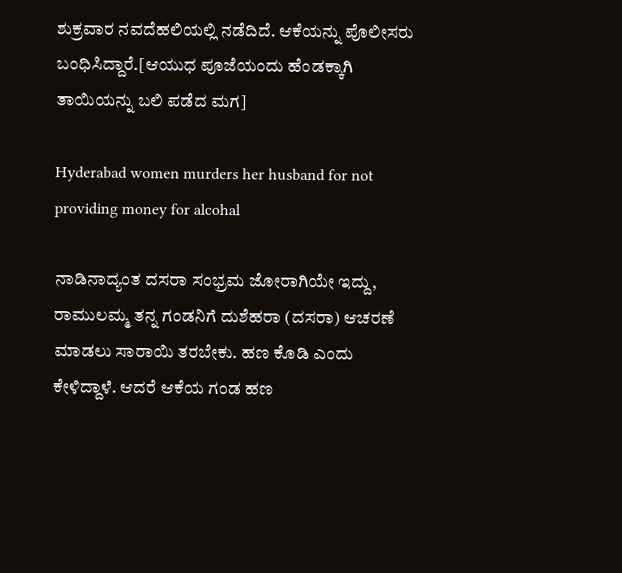ಶುಕ್ರವಾರ ನವದೆಹಲಿಯಲ್ಲಿ ನಡೆದಿದೆ. ಆಕೆಯನ್ನು ಪೊಲೀಸರು ಬಂಧಿಸಿದ್ದಾರೆ.[ಆಯುಧ ಪೂಜೆಯಂದು ಹೆಂಡಕ್ಕಾಗಿ ತಾಯಿಯನ್ನು ಬಲಿ ಪಡೆದ ಮಗ]

Hyderabad women murders her husband for not providing money for alcohal

ನಾಡಿನಾದ್ಯಂತ ದಸರಾ ಸಂಭ್ರಮ ಜೋರಾಗಿಯೇ ಇದ್ದು, ರಾಮುಲಮ್ಮ ತನ್ನ ಗಂಡನಿಗೆ ದುಶೆಹರಾ (ದಸರಾ) ಆಚರಣೆ ಮಾಡಲು ಸಾರಾಯಿ ತರಬೇಕು. ಹಣ ಕೊಡಿ ಎಂದು ಕೇಳಿದ್ದಾಳೆ. ಆದರೆ ಆಕೆಯ ಗಂಡ ಹಣ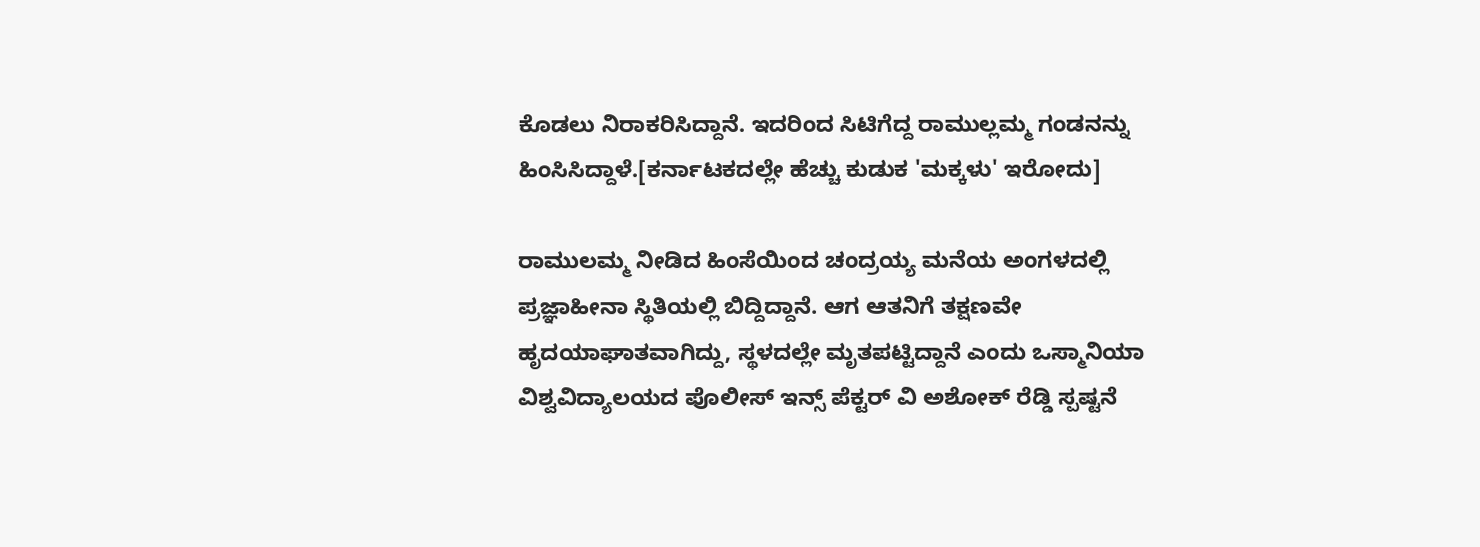ಕೊಡಲು ನಿರಾಕರಿಸಿದ್ದಾನೆ. ಇದರಿಂದ ಸಿಟಿಗೆದ್ದ ರಾಮುಲ್ಲಮ್ಮ ಗಂಡನನ್ನು ಹಿಂಸಿಸಿದ್ದಾಳೆ.[ಕರ್ನಾಟಕದಲ್ಲೇ ಹೆಚ್ಚು ಕುಡುಕ 'ಮಕ್ಕಳು' ಇರೋದು]

ರಾಮುಲಮ್ಮ ನೀಡಿದ ಹಿಂಸೆಯಿಂದ ಚಂದ್ರಯ್ಯ ಮನೆಯ ಅಂಗಳದಲ್ಲಿ ಪ್ರಜ್ಞಾಹೀನಾ ಸ್ಥಿತಿಯಲ್ಲಿ ಬಿದ್ದಿದ್ದಾನೆ. ಆಗ ಆತನಿಗೆ ತಕ್ಷಣವೇ ಹೃದಯಾಘಾತವಾಗಿದ್ದು, ಸ್ಥಳದಲ್ಲೇ ಮೃತಪಟ್ಟಿದ್ದಾನೆ ಎಂದು ಒಸ್ಮಾನಿಯಾ ವಿಶ್ವವಿದ್ಯಾಲಯದ ಪೊಲೀಸ್ ಇನ್ಸ್ ಪೆಕ್ಟರ್ ವಿ ಅಶೋಕ್ ರೆಡ್ಡಿ ಸ್ಪಷ್ಟನೆ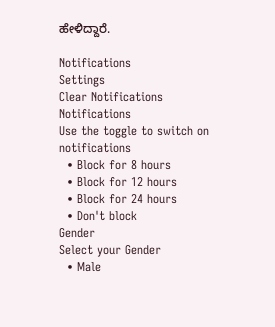ಹೇಳಿದ್ದಾರೆ.

Notifications
Settings
Clear Notifications
Notifications
Use the toggle to switch on notifications
  • Block for 8 hours
  • Block for 12 hours
  • Block for 24 hours
  • Don't block
Gender
Select your Gender
  • Male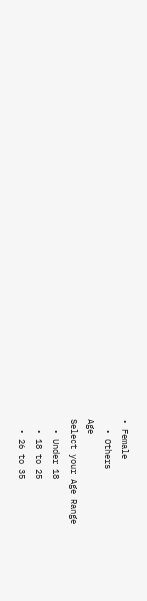• Female
  • Others
Age
Select your Age Range
  • Under 18
  • 18 to 25
  • 26 to 35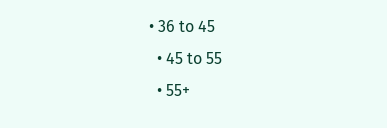• 36 to 45
  • 45 to 55
  • 55+